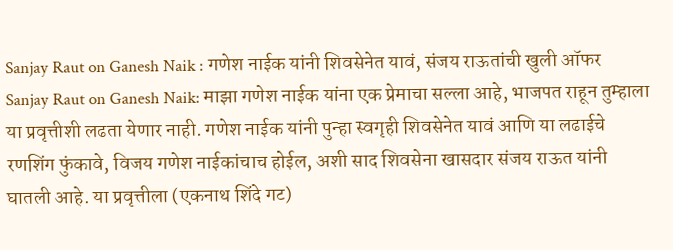Sanjay Raut on Ganesh Naik : गणेश नाईक यांनी शिवसेनेत यावं, संजय राऊतांची खुली ऑफर
Sanjay Raut on Ganesh Naik: माझा गणेश नाईक यांना एक प्रेमाचा सल्ला आहे, भाजपत राहून तुम्हाला या प्रवृत्तीशी लढता येणार नाही. गणेश नाईक यांनी पुन्हा स्वगृही शिवसेनेत यावं आणि या लढाईचे रणशिंग फुंकावे, विजय गणेश नाईकांचाच होईल, अशी साद शिवसेना खासदार संजय राऊत यांनी घातली आहे. या प्रवृत्तीला (एकनाथ शिंदे गट)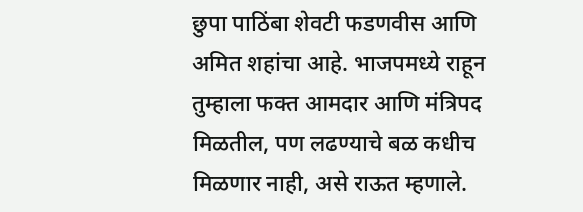छुपा पाठिंबा शेवटी फडणवीस आणि अमित शहांचा आहे. भाजपमध्ये राहून तुम्हाला फक्त आमदार आणि मंत्रिपद मिळतील, पण लढण्याचे बळ कधीच मिळणार नाही, असे राऊत म्हणाले.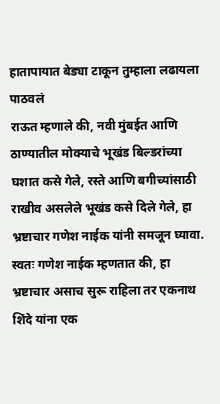हातापायात बेड्या टाकून तुम्हाला लढायला पाठवलं
राऊत म्हणाले की, नवी मुंबईत आणि ठाण्यातील मोक्याचे भूखंड बिल्डरांच्या घशात कसे गेले, रस्ते आणि बगीच्यांसाठी राखीव असलेले भूखंड कसे दिले गेले, हा भ्रष्टाचार गणेश नाईक यांनी समजून घ्यावा. स्वतः गणेश नाईक म्हणतात की, हा भ्रष्टाचार असाच सुरू राहिला तर एकनाथ शिंदे यांना एक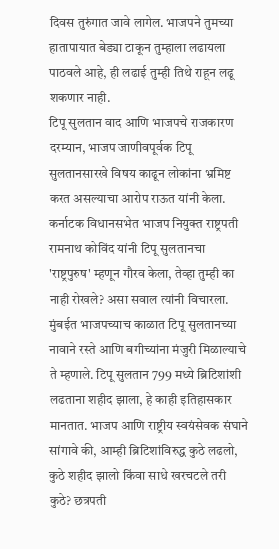दिवस तुरुंगात जावे लागेल. भाजपने तुमच्या हातापायात बेड्या टाकून तुम्हाला लढायला पाठवले आहे, ही लढाई तुम्ही तिथे राहून लढू शकणार नाही.
टिपू सुलतान वाद आणि भाजपचे राजकारण
दरम्यान, भाजप जाणीवपूर्वक टिपू सुलतानसारखे विषय काढून लोकांना भ्रमिष्ट करत असल्याचा आरोप राऊत यांनी केला. कर्नाटक विधानसभेत भाजप नियुक्त राष्ट्रपती रामनाथ कोविंद यांनी टिपू सुलतानचा 'राष्ट्रपुरुष' म्हणून गौरव केला, तेव्हा तुम्ही का नाही रोखले? असा सवाल त्यांनी विचारला. मुंबईत भाजपच्याच काळात टिपू सुलतानच्या नावाने रस्ते आणि बगीच्यांना मंजुरी मिळाल्याचे ते म्हणाले. टिपू सुलतान 799 मध्ये ब्रिटिशांशी लढताना शहीद झाला, हे काही इतिहासकार मानतात. भाजप आणि राष्ट्रीय स्वयंसेवक संघाने सांगावे की, आम्ही ब्रिटिशांविरुद्ध कुठे लढलो, कुठे शहीद झालो किंवा साधे खरचटले तरी कुठे? छत्रपती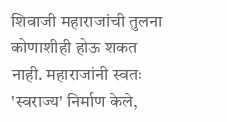शिवाजी महाराजांची तुलना कोणाशीही होऊ शकत नाही. महाराजांनी स्वतः 'स्वराज्य' निर्माण केले,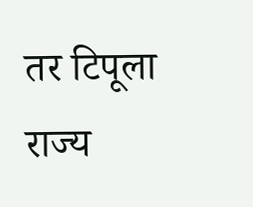तर टिपूला राज्य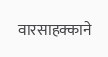वारसाहक्काने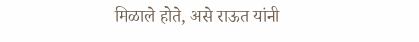मिळाले होते, असे राऊत यांनी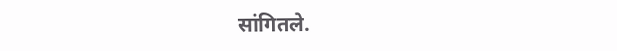सांगितले.